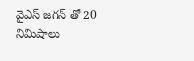వైఎస్ జగన్ తో 20 నిమిషాలు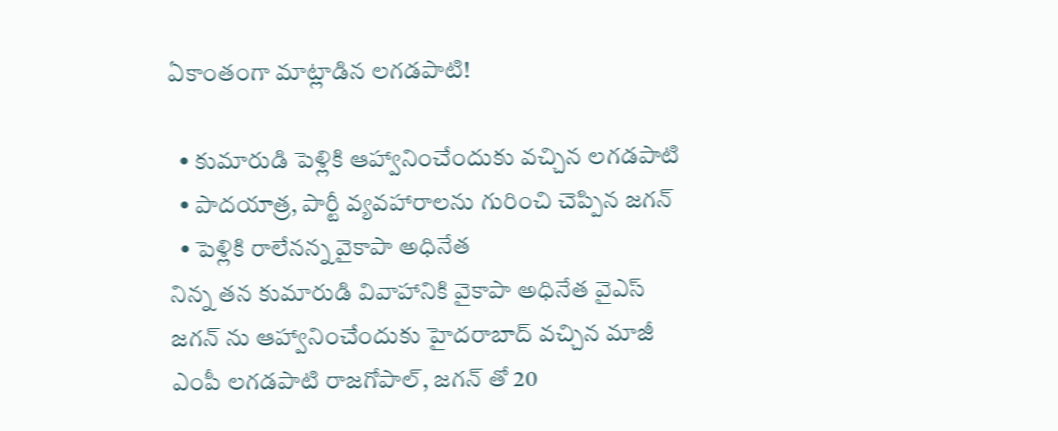ఏకాంతంగా మాట్లాడిన లగడపాటి!

  • కుమారుడి పెళ్లికి ఆహ్వానించేందుకు వచ్చిన లగడపాటి
  • పాదయాత్ర, పార్టీ వ్యవహారాలను గురించి చెప్పిన జగన్
  • పెళ్లికి రాలేనన్న వైకాపా అధినేత
నిన్న తన కుమారుడి వివాహానికి వైకాపా అధినేత వైఎస్ జగన్ ను ఆహ్వానించేందుకు హైదరాబాద్ వచ్చిన మాజీ ఎంపీ లగడపాటి రాజగోపాల్, జగన్ తో 20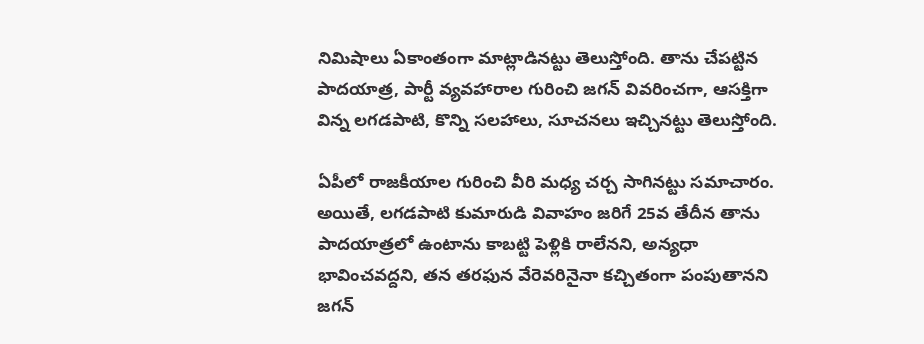నిమిషాలు ఏకాంతంగా మాట్లాడినట్టు తెలుస్తోంది. తాను చేపట్టిన పాదయాత్ర, పార్టీ వ్యవహారాల గురించి జగన్ వివరించగా, ఆసక్తిగా విన్న లగడపాటి, కొన్ని సలహాలు, సూచనలు ఇచ్చినట్టు తెలుస్తోంది.

ఏపీలో రాజకీయాల గురించి వీరి మధ్య చర్చ సాగినట్టు సమాచారం. అయితే, లగడపాటి కుమారుడి వివాహం జరిగే 25వ తేదీన తాను పాదయాత్రలో ఉంటాను కాబట్టి పెళ్లికి రాలేనని, అన్యధా భావించవద్దని, తన తరఫున వేరెవరినైనా కచ్చితంగా పంపుతానని జగన్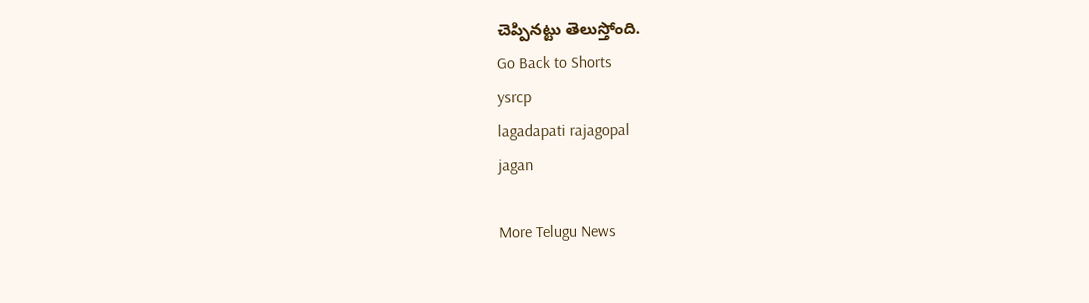చెప్పినట్టు తెలుస్తోంది.
Go Back to Shorts
ysrcp
lagadapati rajagopal
jagan

More Telugu News